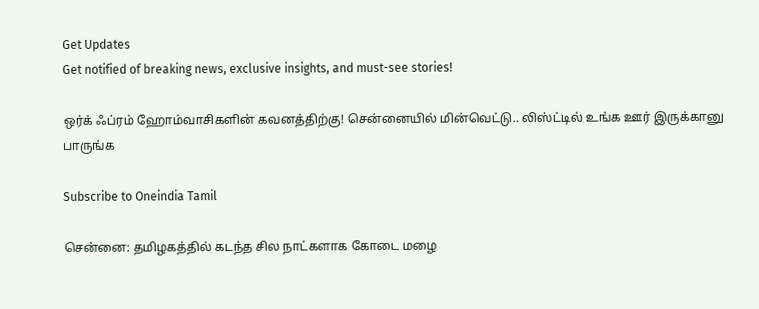Get Updates
Get notified of breaking news, exclusive insights, and must-see stories!

ஒர்க் ஃப்ரம் ஹோம்வாசிகளின் கவனத்திற்கு! சென்னையில் மின்வெட்டு.. லிஸ்ட்டில் உங்க ஊர் இருக்கானு பாருங்க

Subscribe to Oneindia Tamil

சென்னை: தமிழகத்தில் கடந்த சில நாட்களாக கோடை மழை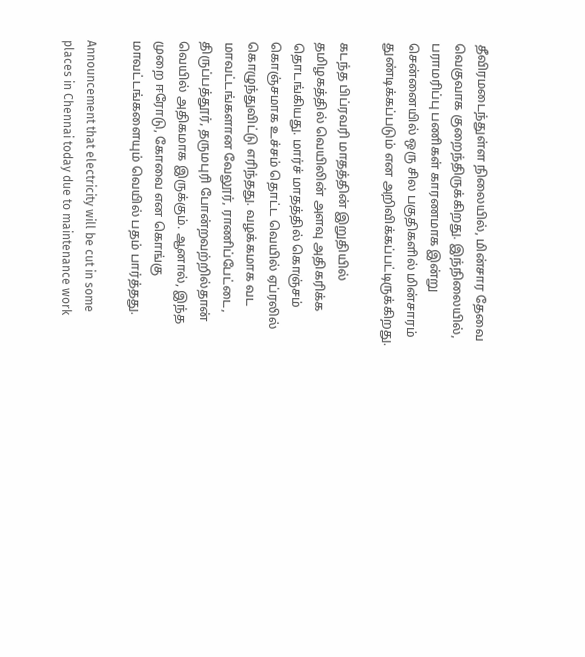தீவிரமடைந்துள்ள நிலையில், மின்சார தேவை வெகுவாக குறைந்திருக்கிறது. இந்நிலையில், பராமரிப்பு பணிகள் காரணமாக இன்று சென்னையில் ஒரு சில பகுதிகளில் மின்சாரம் துண்டிக்கப்படும் என அறிவிக்கப்பட்டிருக்கிறது.

கடந்த பிப்ரவரி மாதத்தின் இறுதியில் தமிழகத்தில் வெயிலின் அளவு அதிகரிக்க தொடங்கியது. மார்ச் மாதத்தில் கொஞ்சம் கொஞ்சமாக உச்சம் தொட்ட வெயில் ஏப்ரலில் கொழுந்துவிட்டு எரிந்தது. வழக்கமாக வட மாவட்டங்களான வேலூர், ராணிப்பேட்டை, திருப்பத்தூர், தருமபுரி போன்றவற்றில்தான் வெயில் அதிகமாக இருக்கும். ஆனால், இந்த முறை ஈரோடு, கோவை என கொங்கு மாவட்டங்களையும் வெயில் பதம் பார்த்தது.

Announcement that electricity will be cut in some places in Chennai today due to maintenance work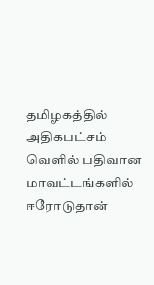தமிழகத்தில் அதிகபட்சம் வெளில் பதிவான மாவட்டங்களில் ஈரோடுதான்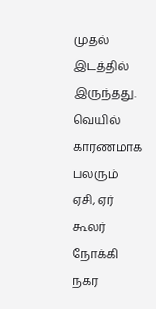முதல் இடத்தில் இருந்தது. வெயில் காரணமாக பலரும் ஏசி, ஏர் கூலர் நோக்கி நகர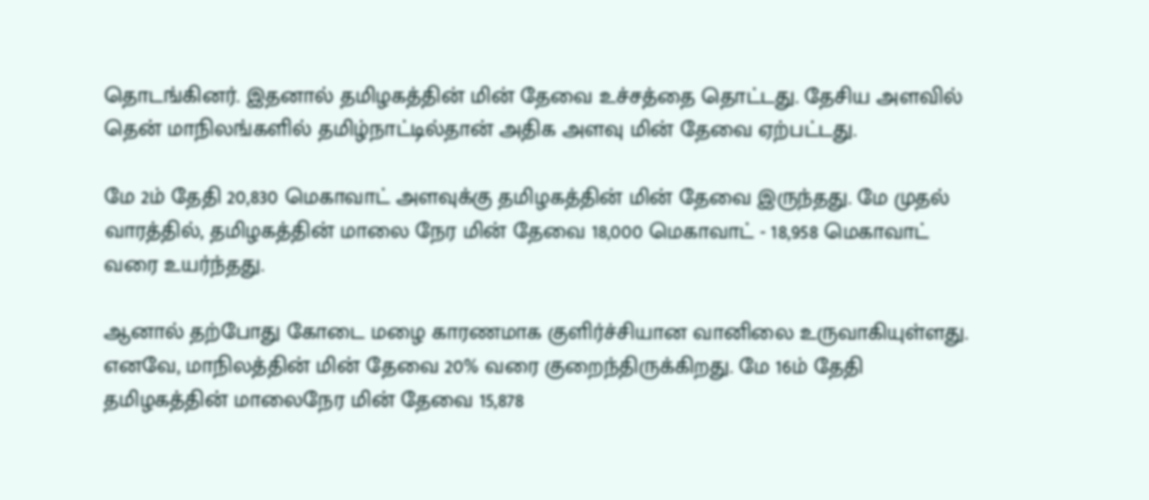தொடங்கினர். இதனால் தமிழகத்தின் மின் தேவை உச்சத்தை தொட்டது. தேசிய அளவில் தென் மாநிலங்களில் தமிழ்நாட்டில்தான் அதிக அளவு மின் தேவை ஏற்பட்டது.

மே 2ம் தேதி 20,830 மெகாவாட் அளவுக்கு தமிழகத்தின் மின் தேவை இருந்தது. மே முதல் வாரத்தில், தமிழகத்தின் மாலை நேர மின் தேவை 18,000 மெகாவாட் - 18,958 மெகாவாட் வரை உயர்ந்தது.

ஆனால் தற்போது கோடை மழை காரணமாக குளிர்ச்சியான வானிலை உருவாகியுள்ளது. எனவே, மாநிலத்தின் மின் தேவை 20% வரை குறைந்திருக்கிறது. மே 16ம் தேதி தமிழகத்தின் மாலைநேர மின் தேவை 15,878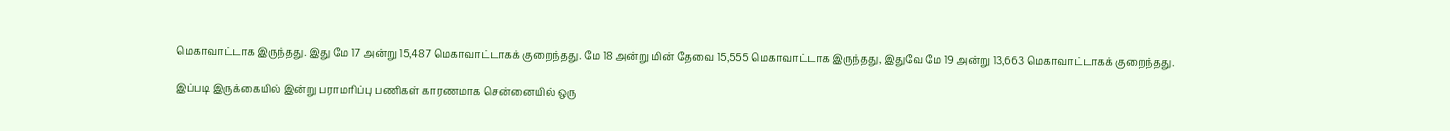மெகாவாட்டாக இருந்தது. இது மே 17 அன்று 15,487 மெகாவாட்டாகக் குறைந்தது. மே 18 அன்று மின் தேவை 15,555 மெகாவாட்டாக இருந்தது, இதுவே மே 19 அன்று 13,663 மெகாவாட்டாகக் குறைந்தது.

இப்படி இருக்கையில் இன்று பராமரிப்பு பணிகள் காரணமாக சென்னையில் ஒரு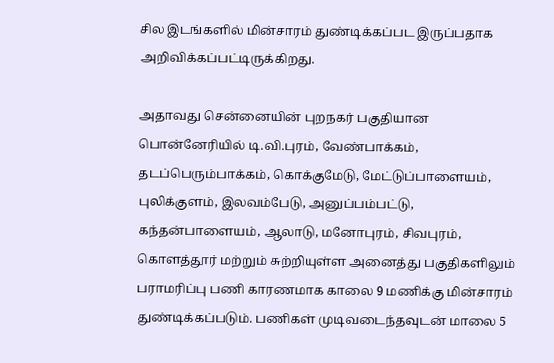சில இடங்களில் மின்சாரம் துண்டிக்கப்பட இருப்பதாக அறிவிக்கப்பட்டிருக்கிறது.

அதாவது சென்னையின் புறநகர் பகுதியான பொன்னேரியில் டி.வி.புரம், வேண்பாக்கம், தடப்பெரும்பாக்கம், கொக்குமேடு, மேட்டுப்பாளையம், புலிக்குளம், இலவம்பேடு, அனுப்பம்பட்டு, கந்தன்பாளையம், ஆலாடு, மனோபுரம், சிவபுரம், கொளத்தூர் மற்றும் சுற்றியுள்ள அனைத்து பகுதிகளிலும் பராமரிப்பு பணி காரணமாக காலை 9 மணிக்கு மின்சாரம் துண்டிக்கப்படும். பணிகள் முடிவடைந்தவுடன் மாலை 5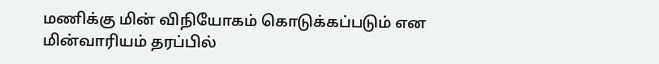மணிக்கு மின் விநியோகம் கொடுக்கப்படும் என மின்வாரியம் தரப்பில்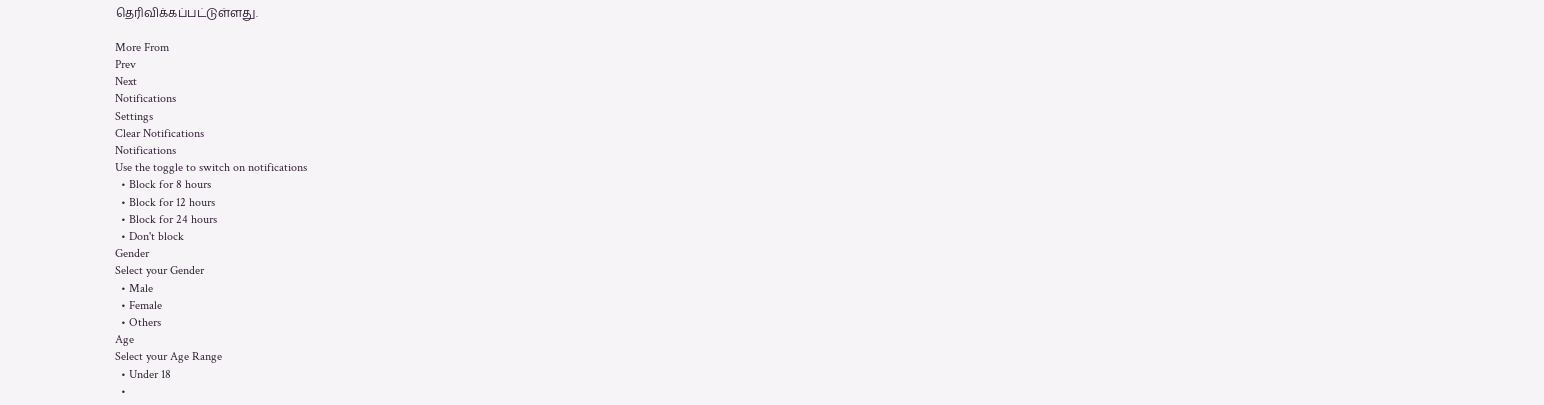தெரிவிக்கப்பட்டுள்ளது.

More From
Prev
Next
Notifications
Settings
Clear Notifications
Notifications
Use the toggle to switch on notifications
  • Block for 8 hours
  • Block for 12 hours
  • Block for 24 hours
  • Don't block
Gender
Select your Gender
  • Male
  • Female
  • Others
Age
Select your Age Range
  • Under 18
  •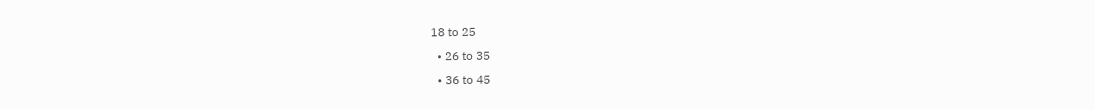18 to 25
  • 26 to 35
  • 36 to 45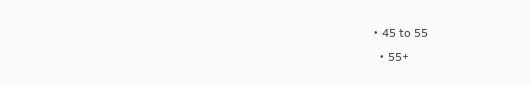• 45 to 55
  • 55+